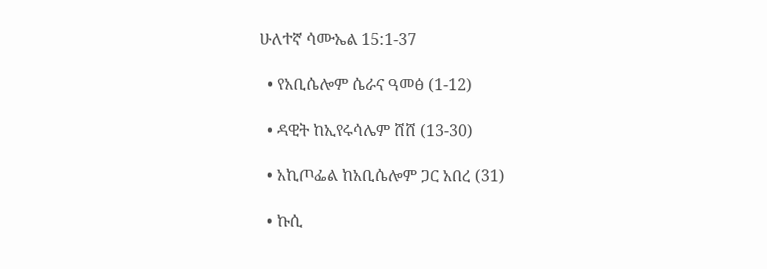ሁለተኛ ሳሙኤል 15:1-37

  • የአቢሴሎም ሴራና ዓመፅ (1-12)

  • ዳዊት ከኢየሩሳሌም ሸሸ (13-30)

  • አኪጦፌል ከአቢሴሎም ጋር አበረ (31)

  • ኩሲ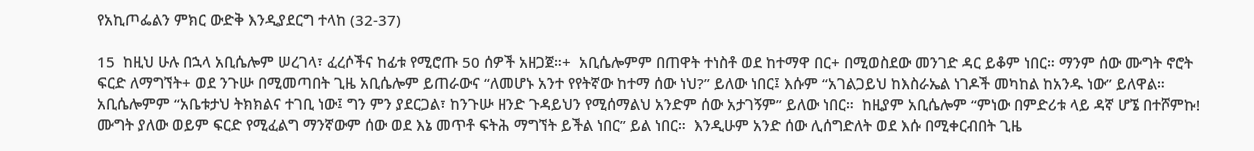የአኪጦፌልን ምክር ውድቅ እንዲያደርግ ተላከ (32-37)

15  ከዚህ ሁሉ በኋላ አቢሴሎም ሠረገላ፣ ፈረሶችና ከፊቱ የሚሮጡ 50 ሰዎች አዘጋጀ።+  አቢሴሎምም በጠዋት ተነስቶ ወደ ከተማዋ በር+ በሚወስደው መንገድ ዳር ይቆም ነበር። ማንም ሰው ሙግት ኖሮት ፍርድ ለማግኘት+ ወደ ንጉሡ በሚመጣበት ጊዜ አቢሴሎም ይጠራውና “ለመሆኑ አንተ የየትኛው ከተማ ሰው ነህ?” ይለው ነበር፤ እሱም “አገልጋይህ ከእስራኤል ነገዶች መካከል ከአንዱ ነው” ይለዋል።  አቢሴሎምም “አቤቱታህ ትክክልና ተገቢ ነው፤ ግን ምን ያደርጋል፣ ከንጉሡ ዘንድ ጉዳይህን የሚሰማልህ አንድም ሰው አታገኝም” ይለው ነበር።  ከዚያም አቢሴሎም “ምነው በምድሪቱ ላይ ዳኛ ሆኜ በተሾምኩ! ሙግት ያለው ወይም ፍርድ የሚፈልግ ማንኛውም ሰው ወደ እኔ መጥቶ ፍትሕ ማግኘት ይችል ነበር” ይል ነበር።  እንዲሁም አንድ ሰው ሊሰግድለት ወደ እሱ በሚቀርብበት ጊዜ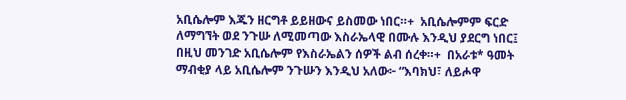አቢሴሎም እጁን ዘርግቶ ይይዘውና ይስመው ነበር።+  አቢሴሎምም ፍርድ ለማግኘት ወደ ንጉሡ ለሚመጣው እስራኤላዊ በሙሉ እንዲህ ያደርግ ነበር፤ በዚህ መንገድ አቢሴሎም የእስራኤልን ሰዎች ልብ ሰረቀ።+  በአራቱ* ዓመት ማብቂያ ላይ አቢሴሎም ንጉሡን እንዲህ አለው፦ “እባክህ፣ ለይሖዋ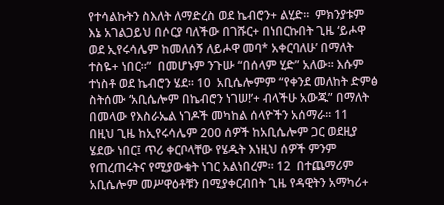የተሳልኩትን ስእለት ለማድረስ ወደ ኬብሮን+ ልሂድ።  ምክንያቱም እኔ አገልጋይህ በሶርያ ባለችው በገሹር+ በነበርኩበት ጊዜ ‘ይሖዋ ወደ ኢየሩሳሌም ከመለሰኝ ለይሖዋ መባ* አቀርባለሁ’ በማለት ተስዬ+ ነበር።”  በመሆኑም ንጉሡ “በሰላም ሂድ” አለው። እሱም ተነስቶ ወደ ኬብሮን ሄደ። 10  አቢሴሎምም “የቀንደ መለከት ድምፅ ስትሰሙ ‘አቢሴሎም በኬብሮን ነገሠ!’+ ብላችሁ አውጁ” በማለት በመላው የእስራኤል ነገዶች መካከል ሰላዮችን አሰማራ። 11  በዚህ ጊዜ ከኢየሩሳሌም 200 ሰዎች ከአቢሴሎም ጋር ወደዚያ ሄደው ነበር፤ ጥሪ ቀርቦላቸው የሄዱት እነዚህ ሰዎች ምንም የጠረጠሩትና የሚያውቁት ነገር አልነበረም። 12  በተጨማሪም አቢሴሎም መሥዋዕቶቹን በሚያቀርብበት ጊዜ የዳዊትን አማካሪ+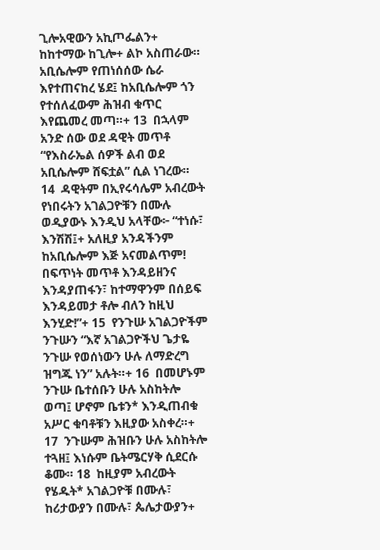ጊሎአዊውን አኪጦፌልን+ ከከተማው ከጊሎ+ ልኮ አስጠራው። አቢሴሎም የጠነሰሰው ሴራ እየተጠናከረ ሄደ፤ ከአቢሴሎም ጎን የተሰለፈውም ሕዝብ ቁጥር እየጨመረ መጣ።+ 13  በኋላም አንድ ሰው ወደ ዳዊት መጥቶ “የእስራኤል ሰዎች ልብ ወደ አቢሴሎም ሸፍቷል” ሲል ነገረው። 14  ዳዊትም በኢየሩሳሌም አብረውት የነበሩትን አገልጋዮቹን በሙሉ ወዲያውኑ እንዲህ አላቸው፦ “ተነሱ፣ እንሽሽ፤+ አለዚያ አንዳችንም ከአቢሴሎም እጅ አናመልጥም! በፍጥነት መጥቶ እንዳይዘንና እንዳያጠፋን፣ ከተማዋንም በሰይፍ እንዳይመታ ቶሎ ብለን ከዚህ እንሂድ!”+ 15  የንጉሡ አገልጋዮችም ንጉሡን “እኛ አገልጋዮችህ ጌታዬ ንጉሡ የወሰነውን ሁሉ ለማድረግ ዝግጁ ነን” አሉት።+ 16  በመሆኑም ንጉሡ ቤተሰቡን ሁሉ አስከትሎ ወጣ፤ ሆኖም ቤቱን* እንዲጠብቁ አሥር ቁባቶቹን እዚያው አስቀረ።+ 17  ንጉሡም ሕዝቡን ሁሉ አስከትሎ ተጓዘ፤ እነሱም ቤትሜርሃቅ ሲደርሱ ቆሙ። 18  ከዚያም አብረውት የሄዱት* አገልጋዮቹ በሙሉ፣ ከሪታውያን በሙሉ፣ ጴሌታውያን+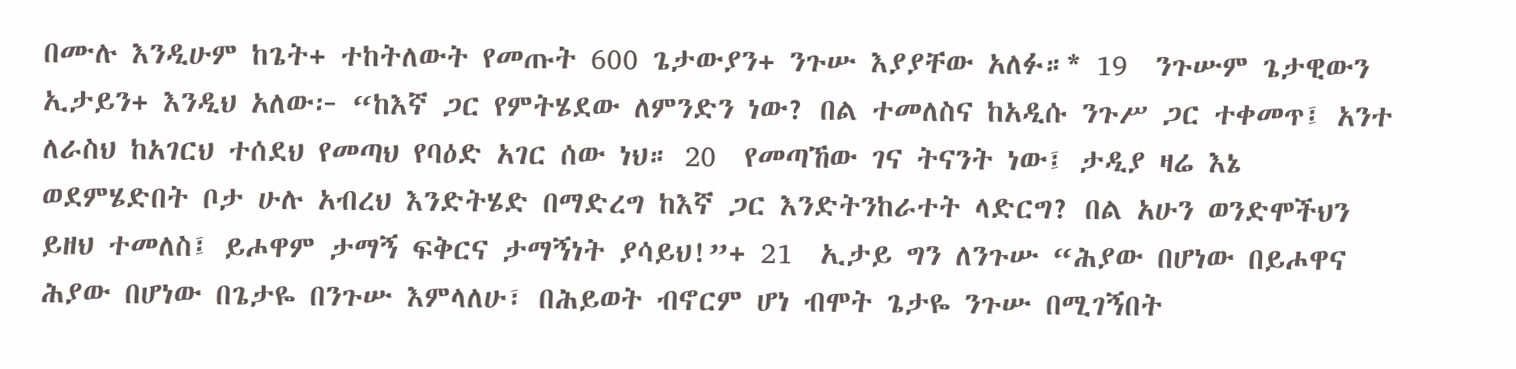በሙሉ እንዲሁም ከጌት+ ተከትለውት የመጡት 600 ጌታውያን+ ንጉሡ እያያቸው አለፉ።* 19  ንጉሡም ጌታዊውን ኢታይን+ እንዲህ አለው፦ “ከእኛ ጋር የምትሄደው ለምንድን ነው? በል ተመለስና ከአዲሱ ንጉሥ ጋር ተቀመጥ፤ አንተ ለራስህ ከአገርህ ተሰደህ የመጣህ የባዕድ አገር ሰው ነህ። 20  የመጣኸው ገና ትናንት ነው፤ ታዲያ ዛሬ እኔ ወደምሄድበት ቦታ ሁሉ አብረህ እንድትሄድ በማድረግ ከእኛ ጋር እንድትንከራተት ላድርግ? በል አሁን ወንድሞችህን ይዘህ ተመለስ፤ ይሖዋም ታማኝ ፍቅርና ታማኝነት ያሳይህ!”+ 21  ኢታይ ግን ለንጉሡ “ሕያው በሆነው በይሖዋና ሕያው በሆነው በጌታዬ በንጉሡ እምላለሁ፣ በሕይወት ብኖርም ሆነ ብሞት ጌታዬ ንጉሡ በሚገኝበት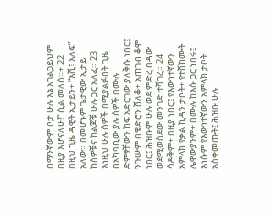በማንኛውም ቦታ ሁሉ እኔ አገልጋይህም በዚያ እሆናለሁ!” ሲል መለሰ።+ 22  በዚህ ጊዜ ዳዊት ኢታይን+ “እሺ፣ እለፍ” አለው። በመሆኑም ጌታዊው ኢታይ ከሰዎቹና ከልጆቹ ሁሉ ጋር አለፈ። 23  እነዚህ ሁሉ ሰዎች በሚያልፉበት ጊዜ በአካባቢው ያሉ ሰዎች በሙሉ ድምፃቸውን ከፍ አድርገው ያለቅሱ ነበር፤ ንጉሡም በቄድሮን ሸለቆ+ አጠገብ ቆሞ ነበር፤ ሕዝቡም ሁሉ ወደ ምድረ በዳው ወደሚወስደው መንገድ ተሻገረ። 24  ሳዶቅም+ በዚያ ነበር፤ የእውነተኛውን አምላክ የቃል ኪዳን ታቦት+ የተሸከሙት ሌዋውያንም+ በሙሉ ከእሱ ጋር ነበሩ፤ እነሱም የእውነተኛውን አምላክ ታቦት አስቀመጡት፤ ሕዝቡ ሁሉ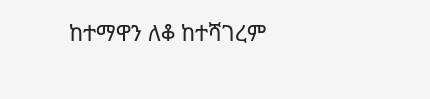ከተማዋን ለቆ ከተሻገረም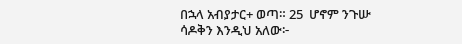በኋላ አብያታር+ ወጣ። 25  ሆኖም ንጉሡ ሳዶቅን እንዲህ አለው፦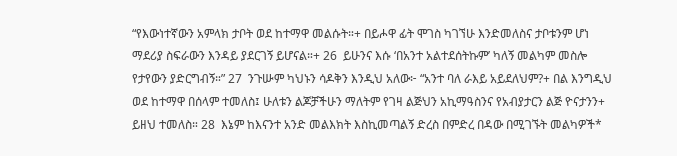“የእውነተኛውን አምላክ ታቦት ወደ ከተማዋ መልሱት።+ በይሖዋ ፊት ሞገስ ካገኘሁ እንድመለስና ታቦቱንም ሆነ ማደሪያ ስፍራውን እንዳይ ያደርገኝ ይሆናል።+ 26  ይሁንና እሱ ‘በአንተ አልተደሰትኩም’ ካለኝ መልካም መስሎ የታየውን ያድርግብኝ።” 27  ንጉሡም ካህኑን ሳዶቅን እንዲህ አለው፦ “አንተ ባለ ራእይ አይደለህም?+ በል እንግዲህ ወደ ከተማዋ በሰላም ተመለስ፤ ሁለቱን ልጆቻችሁን ማለትም የገዛ ልጅህን አኪማዓስንና የአብያታርን ልጅ ዮናታንን+ ይዘህ ተመለስ። 28  እኔም ከእናንተ አንድ መልእክት እስኪመጣልኝ ድረስ በምድረ በዳው በሚገኙት መልካዎች*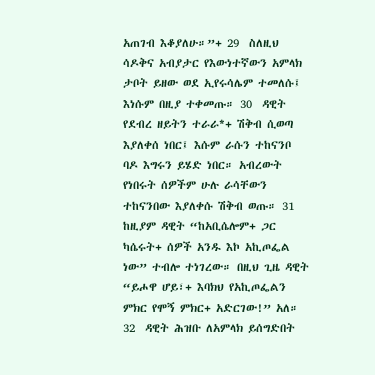አጠገብ እቆያለሁ።”+ 29  ስለዚህ ሳዶቅና አብያታር የእውነተኛውን አምላክ ታቦት ይዘው ወደ ኢየሩሳሌም ተመለሱ፤ እነሱም በዚያ ተቀመጡ። 30  ዳዊት የደብረ ዘይትን ተራራ*+ ሽቅብ ሲወጣ እያለቀሰ ነበር፤ እሱም ራሱን ተከናንቦ ባዶ እግሩን ይሄድ ነበር። አብረውት የነበሩት ሰዎችም ሁሉ ራሳቸውን ተከናንበው እያለቀሱ ሽቅብ ወጡ። 31  ከዚያም ዳዊት “ከአቢሴሎም+ ጋር ካሴሩት+ ሰዎች አንዱ እኮ አኪጦፌል ነው” ተብሎ ተነገረው። በዚህ ጊዜ ዳዊት “ይሖዋ ሆይ፣+ እባክህ የአኪጦፌልን ምክር የሞኝ ምክር+ አድርገው!” አለ። 32  ዳዊት ሕዝቡ ለአምላክ ይሰግድበት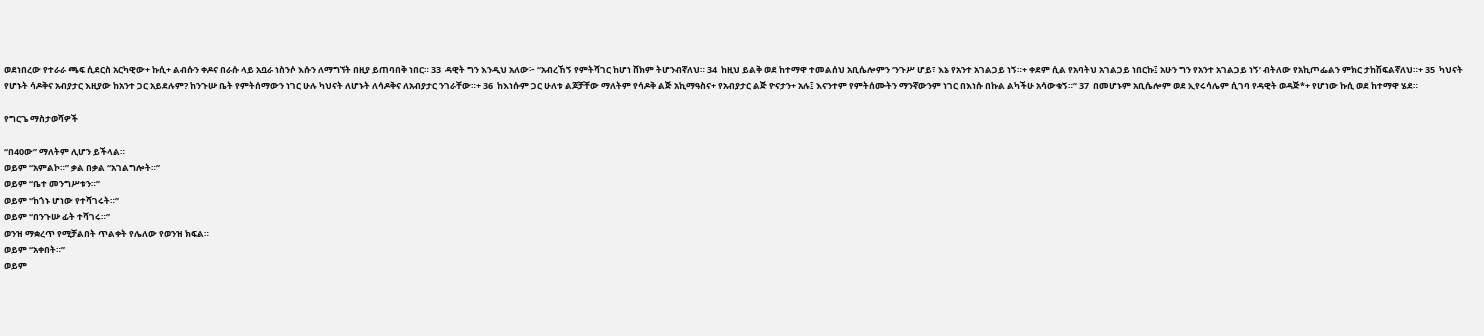ወደነበረው የተራራ ጫፍ ሲደርስ አርካዊው+ ኩሲ+ ልብሱን ቀዶና በራሱ ላይ አቧራ ነስንሶ እሱን ለማግኘት በዚያ ይጠባበቅ ነበር። 33  ዳዊት ግን እንዲህ አለው፦ “አብረኸኝ የምትሻገር ከሆነ ሸክም ትሆንብኛለህ። 34  ከዚህ ይልቅ ወደ ከተማዋ ተመልሰህ አቢሴሎምን ‘ንጉሥ ሆይ፣ እኔ የአንተ አገልጋይ ነኝ።+ ቀደም ሲል የአባትህ አገልጋይ ነበርኩ፤ አሁን ግን የአንተ አገልጋይ ነኝ’ ብትለው የአኪጦፌልን ምክር ታከሽፍልኛለህ።+ 35  ካህናት የሆኑት ሳዶቅና አብያታር እዚያው ከአንተ ጋር አይደሉም? ከንጉሡ ቤት የምትሰማውን ነገር ሁሉ ካህናት ለሆኑት ለሳዶቅና ለአብያታር ንገራቸው።+ 36  ከእነሱም ጋር ሁለቱ ልጆቻቸው ማለትም የሳዶቅ ልጅ አኪማዓስና+ የአብያታር ልጅ ዮናታን+ አሉ፤ እናንተም የምትሰሙትን ማንኛውንም ነገር በእነሱ በኩል ልካችሁ አሳውቁኝ።” 37  በመሆኑም አቢሴሎም ወደ ኢየሩሳሌም ሲገባ የዳዊት ወዳጅ*+ የሆነው ኩሲ ወደ ከተማዋ ሄደ።

የግርጌ ማስታወሻዎች

“በ40ው” ማለትም ሊሆን ይችላል።
ወይም “አምልኮ።” ቃል በቃል “አገልግሎት።”
ወይም “ቤተ መንግሥቱን።”
ወይም “ከጎኑ ሆነው የተሻገሩት።”
ወይም “በንጉሡ ፊት ተሻገሩ።”
ወንዝ ማቋረጥ የሚቻልበት ጥልቀት የሌለው የወንዝ ክፍል።
ወይም “አቀበት።”
ወይም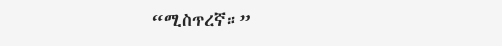“ሚስጥረኛ።”